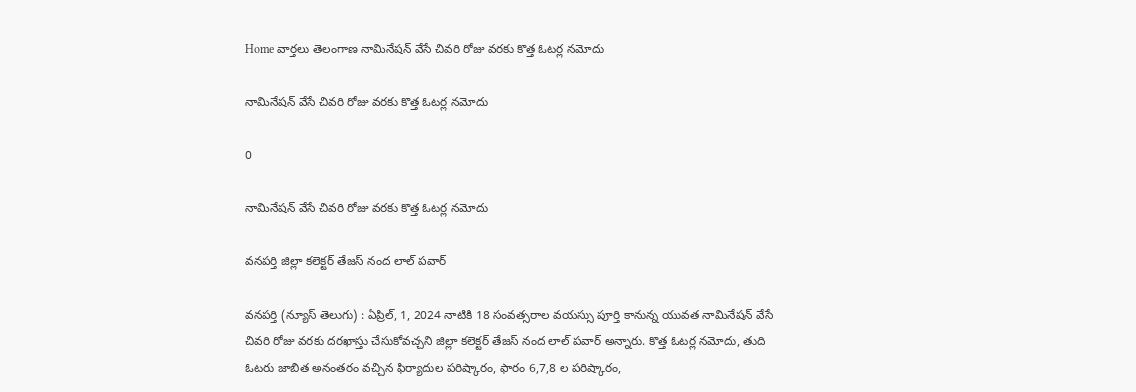Home వార్తలు తెలంగాణ నామినేషన్ వేసే చివరి రోజు వరకు కొత్త ఓటర్ల నమోదు

నామినేషన్ వేసే చివరి రోజు వరకు కొత్త ఓటర్ల నమోదు

0

నామినేషన్ వేసే చివరి రోజు వరకు కొత్త ఓటర్ల నమోదు

వనపర్తి జిల్లా కలెక్టర్ తేజస్ నంద లాల్ పవార్

వనపర్తి (న్యూస్ తెలుగు) : ఏప్రిల్, 1, 2024 నాటికి 18 సంవత్సరాల వయస్సు పూర్తి కానున్న యువత నామినేషన్ వేసే చివరి రోజు వరకు దరఖాస్తు చేసుకోవచ్చని జిల్లా కలెక్టర్ తేజస్ నంద లాల్ పవార్ అన్నారు. కొత్త ఓటర్ల నమోదు, తుది ఓటరు జాబిత అనంతరం వచ్చిన ఫిర్యాదుల పరిష్కారం, ఫారం 6,7,8 ల పరిష్కారం,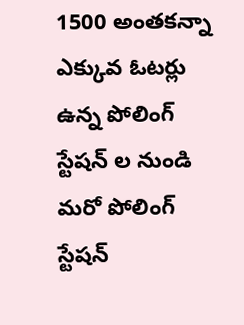1500 అంతకన్నా ఎక్కువ ఓటర్లు ఉన్న పోలింగ్ స్టేషన్ ల నుండి మరో పోలింగ్ స్టేషన్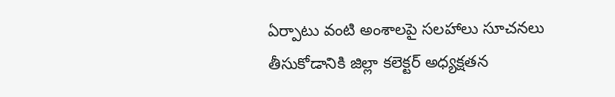ఏర్పాటు వంటి అంశాలపై సలహాలు సూచనలు తీసుకోడానికి జిల్లా కలెక్టర్ అధ్యక్షతన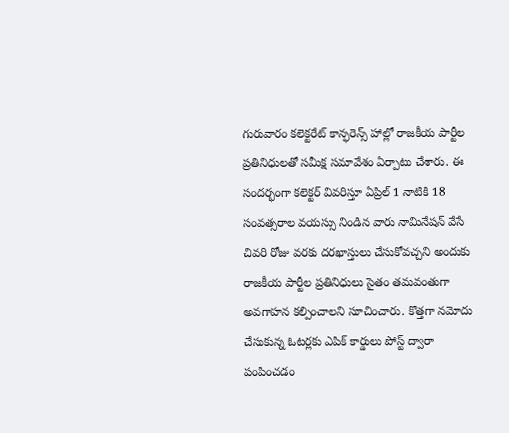గురువారం కలెక్టరేట్ కాన్ఫరెన్స్ హాల్లో రాజకీయ పార్టీల ప్రతినిధులతో సమీక్ష సమావేశం ఏర్పాటు చేశారు. ఈ సందర్భంగా కలెక్టర్ వివరిస్తూ ఏప్రిల్ 1 నాటికి 18 సంవత్సరాల వయస్సు నిండిన వారు నామినేషన్ వేసే చివరి రోజు వరకు దరఖాస్తులు చేసుకోవచ్చని అందుకు రాజకీయ పార్టీల ప్రతినిధులు సైతం తమవంతుగా అవగాహన కల్పించాలని సూచించారు. కొత్తగా నమోదు చేసుకున్న ఓటర్లకు ఎపిక్ కార్డులు పోస్ట్ ద్వారా పంపించడం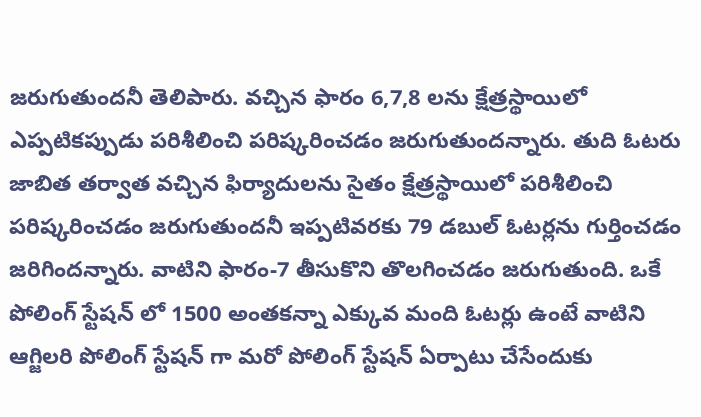జరుగుతుందనీ తెలిపారు. వచ్చిన ఫారం 6,7,8 లను క్షేత్రస్థాయిలో ఎప్పటికప్పుడు పరిశీలించి పరిష్కరించడం జరుగుతుందన్నారు. తుది ఓటరు జాబిత తర్వాత వచ్చిన ఫిర్యాదులను సైతం క్షేత్రస్థాయిలో పరిశీలించి పరిష్కరించడం జరుగుతుందనీ ఇప్పటివరకు 79 డబుల్ ఓటర్లను గుర్తించడం జరిగిందన్నారు. వాటిని ఫారం-7 తీసుకొని తొలగించడం జరుగుతుంది. ఒకే పోలింగ్ స్టేషన్ లో 1500 అంతకన్నా ఎక్కువ మంది ఓటర్లు ఉంటే వాటిని ఆగ్జిలరి పోలింగ్ స్టేషన్ గా మరో పోలింగ్ స్టేషన్ ఏర్పాటు చేసేందుకు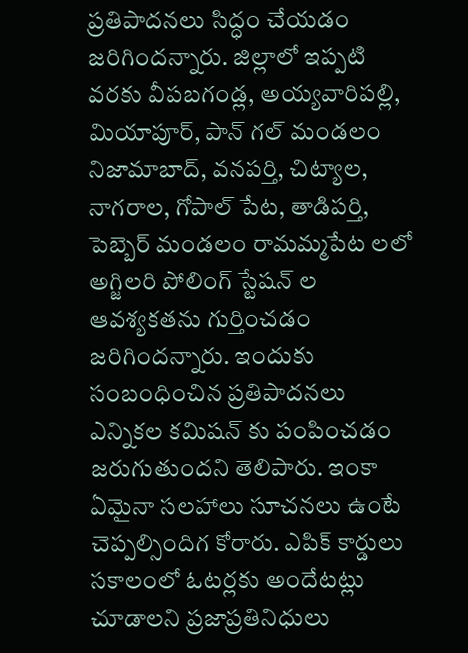ప్రతిపాదనలు సిద్ధం చేయడం జరిగిందన్నారు. జిల్లాలో ఇప్పటి వరకు వీపబగండ్ల, అయ్యవారిపల్లి, మియాపూర్, పాన్ గల్ మండలం నిజామాబాద్, వనపర్తి, చిట్యాల, నాగరాల, గోపాల్ పేట, తాడిపర్తి, పెబ్బెర్ మండలం రామమ్మపేట లలో అగ్జిలరి పోలింగ్ స్టేషన్ ల ఆవశ్యకతను గుర్తించడం జరిగిందన్నారు. ఇందుకు సంబంధించిన ప్రతిపాదనలు ఎన్నికల కమిషన్ కు పంపించడం జరుగుతుందని తెలిపారు. ఇంకా ఏమైనా సలహాలు సూచనలు ఉంటే చెప్పల్సిందిగ కోరారు. ఎపిక్ కార్డులు సకాలంలో ఓటర్లకు అందేటట్లు చూడాలని ప్రజాప్రతినిధులు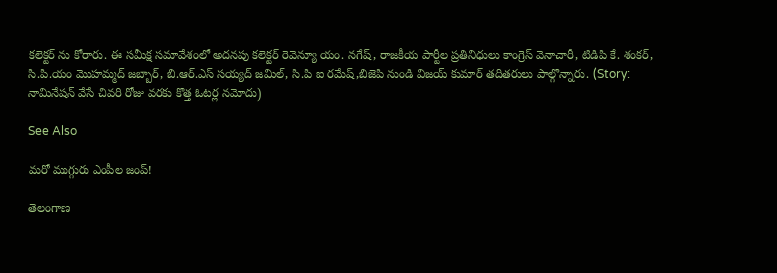కలెక్టర్ ను కోరారు. ఈ సమీక్ష సమావేశంలో అదనపు కలెక్టర్ రెవెన్యూ యం. నగేష్, రాజకీయ పార్టీల ప్రతినిధులు కాంగ్రెస్ వెనాచారీ, టిడిపి కే. శంకర్, సి.పి.యం మొహమ్మద్ జబ్బార్, బి.ఆర్.ఎస్ సయ్యద్ జమిల్, సి.పి ఐ రమేష్,బిజెపి నుండి విజయ్ కుమార్ తదితరులు పాల్గొన్నారు. (Story: నామినేషన్ వేసే చివరి రోజు వరకు కొత్త ఓటర్ల నమోదు)

See Also

మ‌రో ముగ్గురు ఎంపీల జంప్‌!

తెలంగాణ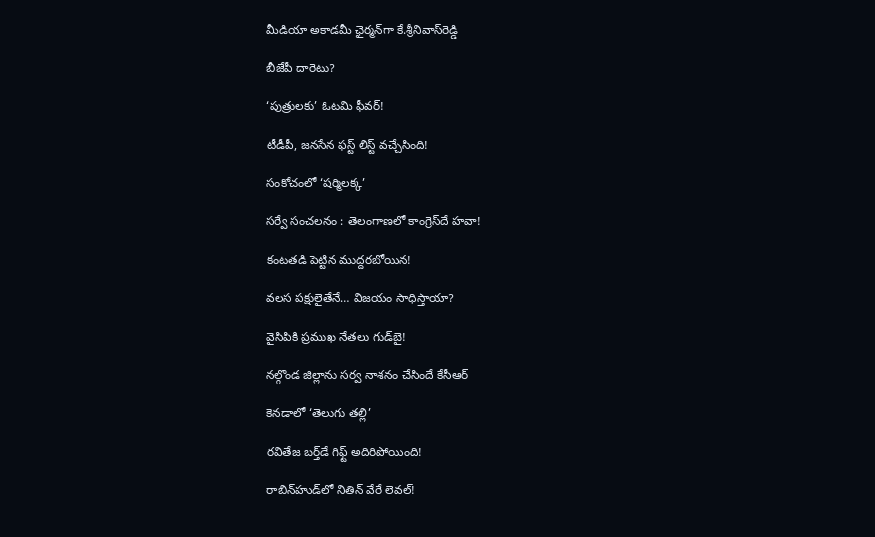మీడియా అకాడ‌మీ ఛైర్మ‌న్‌గా కే.శ్రీ‌నివాస్‌రెడ్డి

బీజేపీ దారెటు?

‘పుత్రులకు’ ఓటమి ఫీవర్‌!

టీడీపీ, జ‌న‌సేన ఫ‌స్ట్ లిస్ట్ వ‌చ్చేసింది!

సంకోచంలో ‘షర్మిలక్క’

స‌ర్వే సంచ‌ల‌నం : తెలంగాణలో కాంగ్రెస్‌దే హవా!

కంటతడి పెట్టిన ముద్దరబోయిన!

వలస పక్షులైతేనే… విజయం సాధిస్తాయా?

వైసిపికి ప్ర‌ముఖ నేత‌లు గుడ్‌బై!

నల్గొండ జిల్లాను సర్వ నాశనం చేసిందే కేసీఆర్

కెనడాలో ‘తెలుగు తల్లి’

ర‌వితేజ బ‌ర్త్‌డే గిఫ్ట్‌ అదిరిపోయింది!

రాబిన్‌హుడ్‌లో నితిన్ వేరే లెవ‌ల్‌!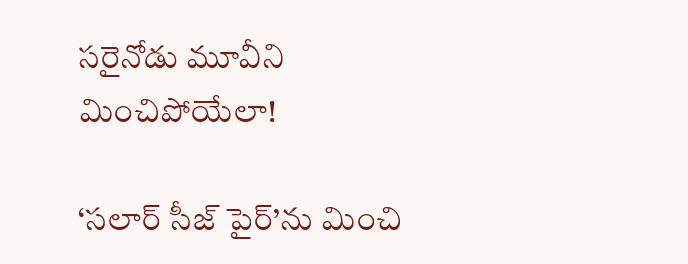స‌రైనోడు మూవీని మించిపోయేలా!

‘సలార్ సీజ్ పైర్’ను మించి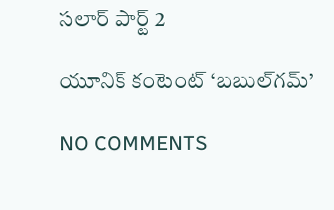సలార్ పార్ట్ 2

యూనిక్ కంటెంట్ ‘బబుల్‌గమ్’

NO COMMENTS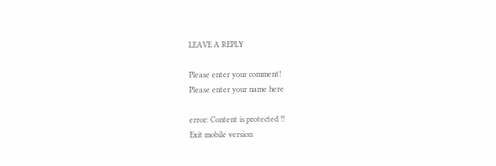LEAVE A REPLY

Please enter your comment!
Please enter your name here

error: Content is protected !!
Exit mobile version